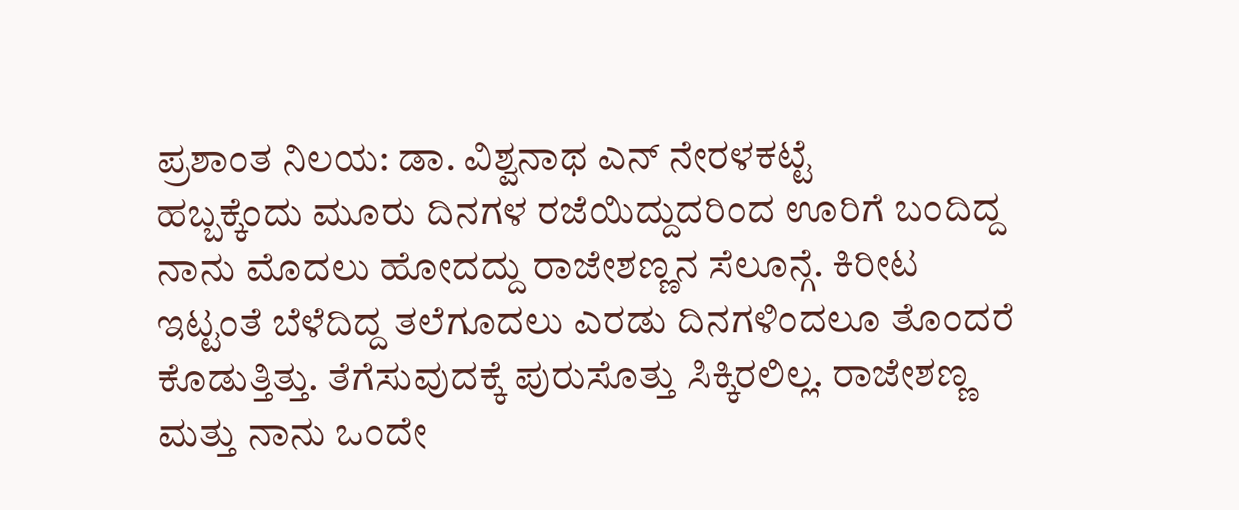ಪ್ರಶಾಂತ ನಿಲಯ: ಡಾ. ವಿಶ್ವನಾಥ ಎನ್ ನೇರಳಕಟ್ಟೆ
ಹಬ್ಬಕ್ಕೆಂದು ಮೂರು ದಿನಗಳ ರಜೆಯಿದ್ದುದರಿಂದ ಊರಿಗೆ ಬಂದಿದ್ದ ನಾನು ಮೊದಲು ಹೋದದ್ದು ರಾಜೇಶಣ್ಣನ ಸೆಲೂನ್ಗೆ. ಕಿರೀಟ ಇಟ್ಟಂತೆ ಬೆಳೆದಿದ್ದ ತಲೆಗೂದಲು ಎರಡು ದಿನಗಳಿಂದಲೂ ತೊಂದರೆ ಕೊಡುತ್ತಿತ್ತು. ತೆಗೆಸುವುದಕ್ಕೆ ಪುರುಸೊತ್ತು ಸಿಕ್ಕಿರಲಿಲ್ಲ. ರಾಜೇಶಣ್ಣ ಮತ್ತು ನಾನು ಒಂದೇ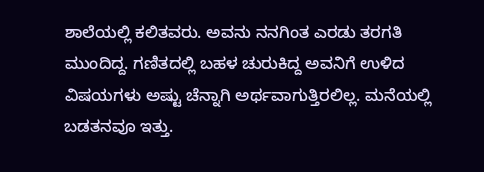ಶಾಲೆಯಲ್ಲಿ ಕಲಿತವರು. ಅವನು ನನಗಿಂತ ಎರಡು ತರಗತಿ ಮುಂದಿದ್ದ. ಗಣಿತದಲ್ಲಿ ಬಹಳ ಚುರುಕಿದ್ದ ಅವನಿಗೆ ಉಳಿದ ವಿಷಯಗಳು ಅಷ್ಟು ಚೆನ್ನಾಗಿ ಅರ್ಥವಾಗುತ್ತಿರಲಿಲ್ಲ. ಮನೆಯಲ್ಲಿ ಬಡತನವೂ ಇತ್ತು.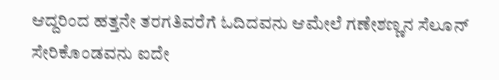ಆದ್ದರಿಂದ ಹತ್ತನೇ ತರಗತಿವರೆಗೆ ಓದಿದವನು ಆಮೇಲೆ ಗಣೇಶಣ್ಣನ ಸೆಲೂನ್ ಸೇರಿಕೊಂಡವನು ಐದೇ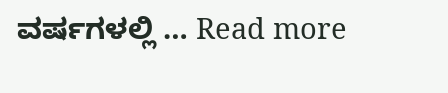ವರ್ಷಗಳಲ್ಲಿ … Read more